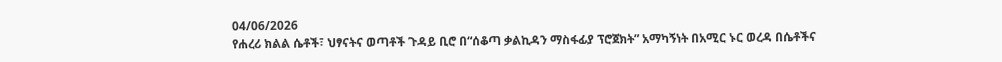04/06/2026
የሐረሪ ክልል ሴቶች፣ ህፃናትና ወጣቶች ጉዳይ ቢሮ በ“ሰቆጣ ቃልኪዳን ማስፋፊያ ፕሮጀክት” አማካኝነት በአሚር ኑር ወረዳ በሴቶችና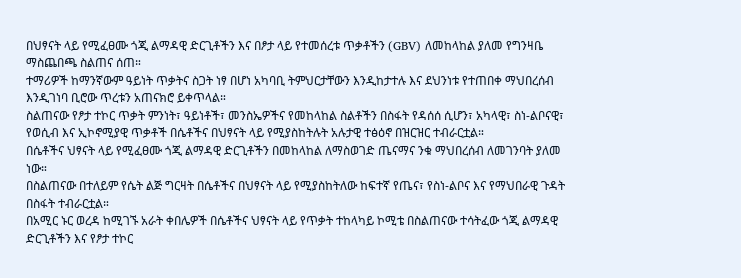በህፃናት ላይ የሚፈፀሙ ጎጂ ልማዳዊ ድርጊቶችን እና በፆታ ላይ የተመሰረቱ ጥቃቶችን (GBV) ለመከላከል ያለመ የግንዛቤ ማስጨበጫ ስልጠና ሰጠ።
ተማሪዎች ከማንኛውም ዓይነት ጥቃትና ስጋት ነፃ በሆነ አካባቢ ትምህርታቸውን እንዲከታተሉ እና ደህንነቱ የተጠበቀ ማህበረሰብ እንዲገነባ ቢሮው ጥረቱን አጠናክሮ ይቀጥላል።
ስልጠናው የፆታ ተኮር ጥቃት ምንነት፣ ዓይነቶች፣ መንስኤዎችና የመከላከል ስልቶችን በስፋት የዳሰሰ ሲሆን፣ አካላዊ፣ ስነ-ልቦናዊ፣ የወሲብ እና ኢኮኖሚያዊ ጥቃቶች በሴቶችና በህፃናት ላይ የሚያስከትሉት አሉታዊ ተፅዕኖ በዝርዝር ተብራርቷል።
በሴቶችና ህፃናት ላይ የሚፈፀሙ ጎጂ ልማዳዊ ድርጊቶችን በመከላከል ለማስወገድ ጤናማና ንቁ ማህበረሰብ ለመገንባት ያለመ ነው።
በስልጠናው በተለይም የሴት ልጅ ግርዛት በሴቶችና በህፃናት ላይ የሚያስከትለው ከፍተኛ የጤና፣ የስነ-ልቦና እና የማህበራዊ ጉዳት በስፋት ተብራርቷል።
በአሚር ኑር ወረዳ ከሚገኙ አራት ቀበሌዎች በሴቶችና ህፃናት ላይ የጥቃት ተከላካይ ኮሚቴ በስልጠናው ተሳትፈው ጎጂ ልማዳዊ ድርጊቶችን እና የፆታ ተኮር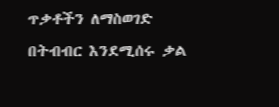ጥቃቶችን ለማስወገድ በትብብር እንደሚሰሩ ቃል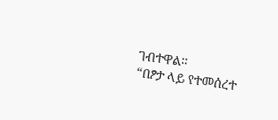ገብተዋል።
“በፆታ ላይ የተመሰረተ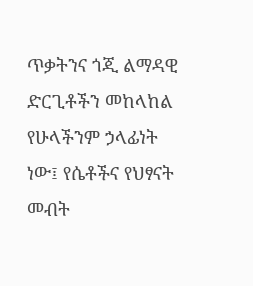ጥቃትንና ጎጂ ልማዳዊ ድርጊቶችን መከላከል የሁላችንም ኃላፊነት ነው፤ የሴቶችና የህፃናት መብት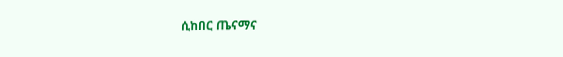ሲከበር ጤናማና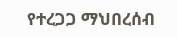የተረጋጋ ማህበረሰብ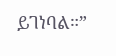ይገነባል።”